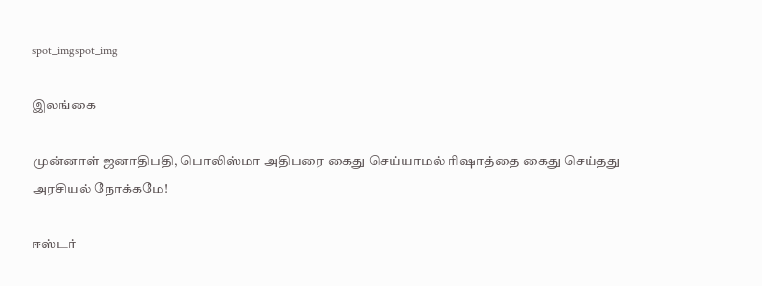spot_imgspot_img

இலங்கை

முன்னாள் ஜனாதிபதி, பொலிஸ்மா அதிபரை கைது செய்யாமல் ரிஷாத்தை கைது செய்தது அரசியல் நோக்கமே!

ஈஸ்டர்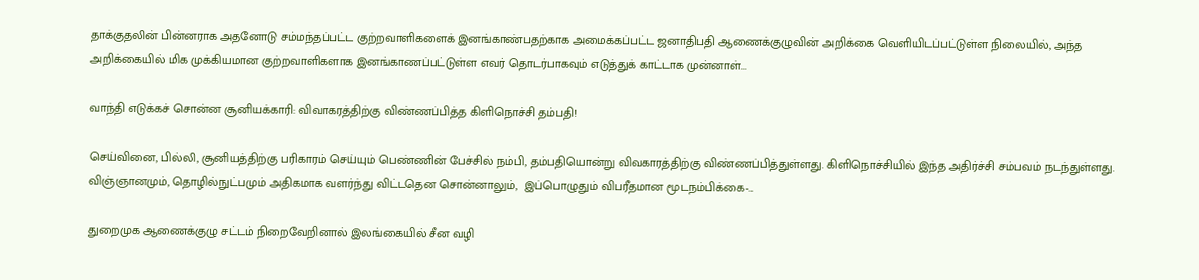தாக்குதலின் பின்னராக அதனோடு சம்மந்தப்பட்ட குற்றவாளிகளைக் இனங்காண்பதற்காக அமைக்கப்பட்ட ஜனாதிபதி ஆணைக்குழுவின் அறிக்கை வெளியிடப்பட்டுள்ள நிலையில், அந்த அறிக்கையில் மிக முக்கியமான குற்றவாளிகளாக இனங்காணப்பட்டுள்ள எவர் தொடர்பாகவும் எடுத்துக் காட்டாக முன்னாள்...

வாந்தி எடுக்கச் சொன்ன சூனியக்காரி: விவாகரத்திற்கு விண்ணப்பித்த கிளிநொச்சி தம்பதி!

செய்வினை, பில்லி, சூனியத்திற்கு பரிகாரம் செய்யும் பெண்ணின் பேச்சில் நம்பி, தம்பதியொன்று விவகாரத்திற்கு விண்ணப்பித்துள்ளது. கிளிநொச்சியில் இந்த அதிர்ச்சி சம்பவம் நடந்துள்ளது. விஞ்ஞானமும், தொழில்நுட்பமும் அதிகமாக வளர்ந்து விட்டதென சொன்னாலும்,  இப்பொழுதும் விபரீதமான மூடநம்பிக்கை-...

துறைமுக ஆணைக்குழு சட்டம் நிறைவேறினால் இலங்கையில் சீன வழி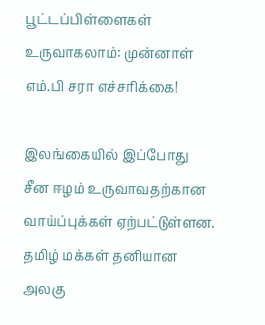பூட்டப்பிள்ளைகள் உருவாகலாம்: முன்னாள் எம்.பி சரா எச்சரிக்கை!

இலங்கையில் இப்போது சீன ஈழம் உருவாவதற்கான வாய்ப்புக்கள் ஏற்பட்டுள்ளன. தமிழ் மக்கள் தனியான அலகு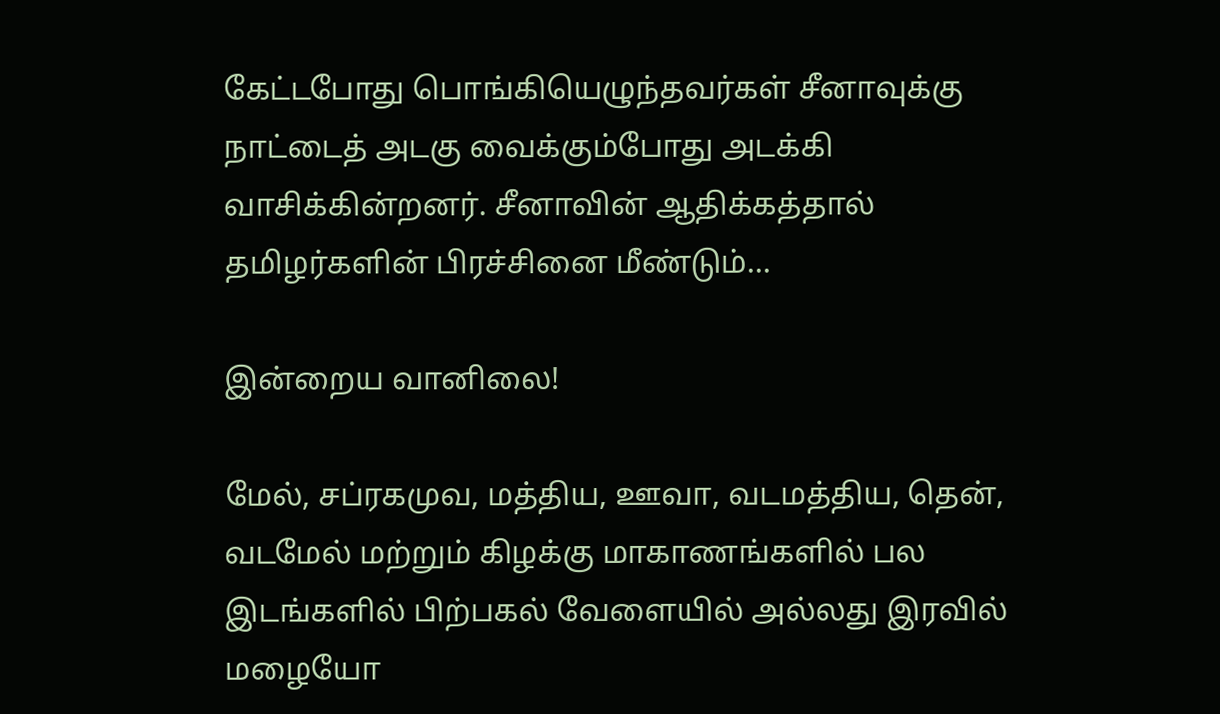கேட்டபோது பொங்கியெழுந்தவர்கள் சீனாவுக்கு நாட்டைத் அடகு வைக்கும்போது அடக்கி வாசிக்கின்றனர். சீனாவின் ஆதிக்கத்தால் தமிழர்களின் பிரச்சினை மீண்டும்...

இன்றைய வானிலை!

மேல், சப்ரகமுவ, மத்திய, ஊவா, வடமத்திய, தென், வடமேல் மற்றும் கிழக்கு மாகாணங்களில் பல இடங்களில் பிற்பகல் வேளையில் அல்லது இரவில் மழையோ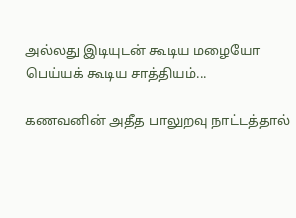அல்லது இடியுடன் கூடிய மழையோ பெய்யக் கூடிய சாத்தியம்...

கணவனின் அதீத பாலுறவு நாட்டத்தால்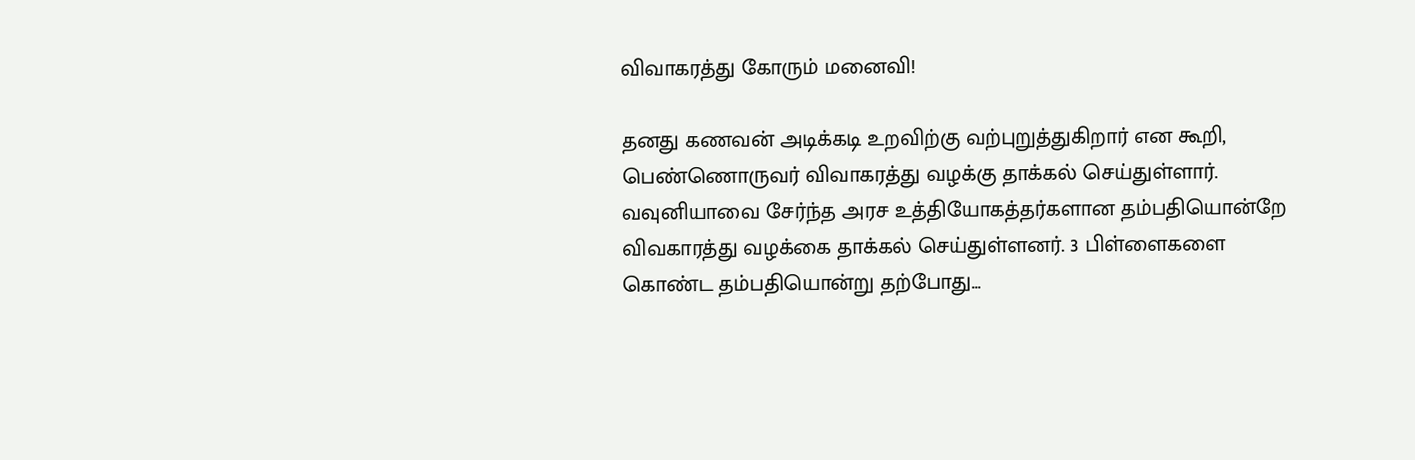விவாகரத்து கோரும் மனைவி!

தனது கணவன் அடிக்கடி உறவிற்கு வற்புறுத்துகிறார் என கூறி, பெண்ணொருவர் விவாகரத்து வழக்கு தாக்கல் செய்துள்ளார். வவுனியாவை சேர்ந்த அரச உத்தியோகத்தர்களான தம்பதியொன்றே விவகாரத்து வழக்கை தாக்கல் செய்துள்ளனர். 3 பிள்ளைகளை கொண்ட தம்பதியொன்று தற்போது...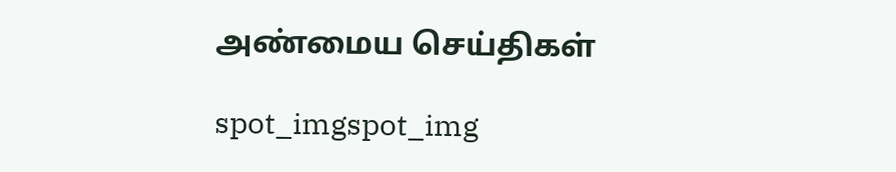அண்மைய செய்திகள்

spot_imgspot_img